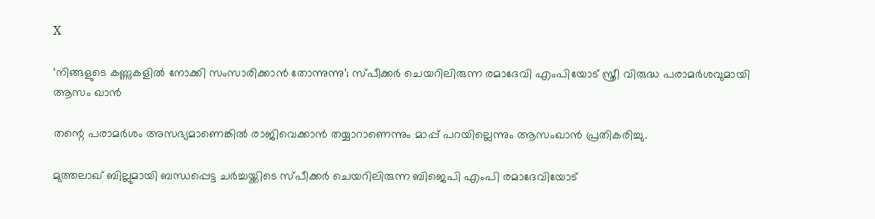X

‘നിങ്ങളുടെ കണ്ണുകളിൽ നോക്കി സംസാരിക്കാൻ തോന്നുന്നു’; സ്പീക്കർ‌ ചെയറിലിരുന്ന രമാദേവി എംപിയോട് സ്ത്രീ വിരുദ്ധ പരാമർശവുമായി ആസം ഖാന്‍

തന്റെ പരാമര്‍ശം അസഭ്യമാണെങ്കില്‍ രാജിവെക്കാന്‍ തയ്യാറാണെന്നും മാപ്പ് പറയില്ലെന്നും ആസംഖാന്‍ പ്രതികരിച്ചു.

മുത്തലാഖ് ബില്ലുമായി ബന്ധപ്പെട്ട ചര്‍ച്ചയ്ക്കിടെ സ്പീക്കർ ചെയറിലിരുന്ന ബിജെപി എംപി രമാദേവിയോട്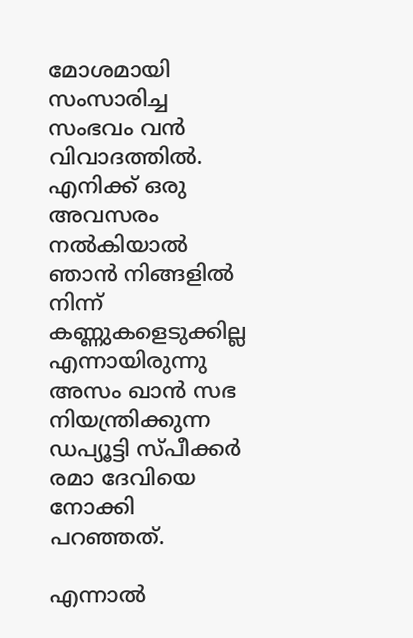മോശമായി സംസാരിച്ച സംഭവം വൻ വിവാദത്തിൽ. എനിക്ക് ഒരു അവസരം നല്‍കിയാല്‍ ഞാന്‍ നിങ്ങളില്‍ നിന്ന് കണ്ണുകളെടുക്കില്ല എന്നായിരുന്നു അസം ഖാന്‍ സഭ നിയന്ത്രിക്കുന്ന ഡപ്യൂട്ടി സ്പീക്കര്‍ രമാ ദേവിയെ നോക്കി പറഞ്ഞത്.

എന്നാൽ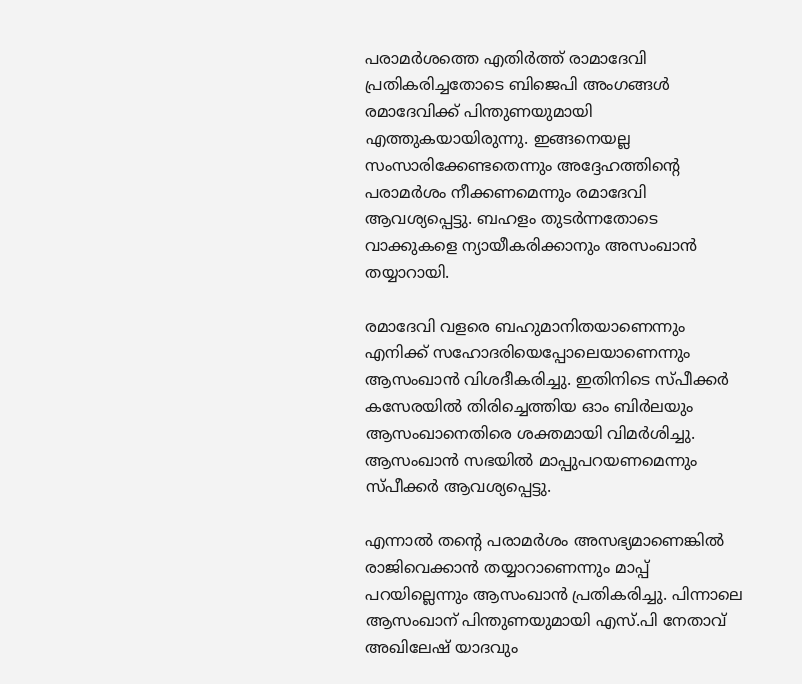പരാമർശത്തെ എതിർത്ത് രാമാദേവി പ്രതികരിച്ചതോടെ ബിജെപി അംഗങ്ങള്‍ രമാദേവിക്ക് പിന്തുണയുമായി എത്തുകയായിരുന്നു. ഇങ്ങനെയല്ല സംസാരിക്കേണ്ടതെന്നും അദ്ദേഹത്തിന്‍റെ പരാമര്‍ശം നീക്കണമെന്നും രമാദേവി ആവശ്യപ്പെട്ടു. ബഹളം തുടർന്നതോടെ വാക്കുകളെ ന്യായീകരിക്കാനും അസംഖാൻ തയ്യാറായി.

രമാദേവി വളരെ ബഹുമാനിതയാണെന്നും എനിക്ക് സഹോദരിയെപ്പോലെയാണെന്നും ആസംഖാന്‍ വിശദീകരിച്ചു. ഇതിനിടെ സ്പീക്കര്‍ കസേരയില്‍ തിരിച്ചെത്തിയ ഓം ബിര്‍ലയും ആസംഖാനെതിരെ ശക്തമായി വിമർശിച്ചു. ആസംഖാന്‍ സഭയില്‍ മാപ്പുപറയണമെന്നും സ്പീക്കര്‍ ആവശ്യപ്പെട്ടു.

എന്നാൽ തന്റെ പരാമര്‍ശം അസഭ്യമാണെങ്കില്‍ രാജിവെക്കാന്‍ തയ്യാറാണെന്നും മാപ്പ് പറയില്ലെന്നും ആസംഖാന്‍ പ്രതികരിച്ചു. പിന്നാലെ ആസംഖാന് പിന്തുണയുമായി എസ്.പി നേതാവ് അഖിലേഷ് യാദവും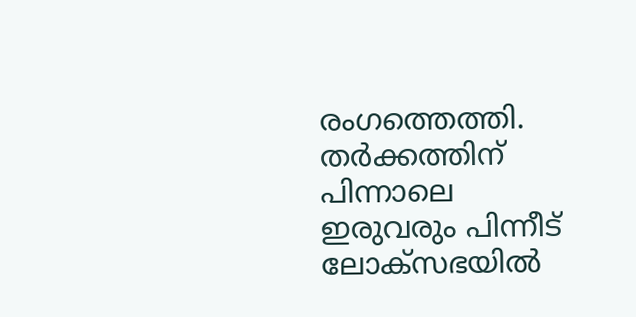രംഗത്തെത്തി. തർക്കത്തിന് പിന്നാലെ ഇരുവരും പിന്നീട് ലോക്സഭയില്‍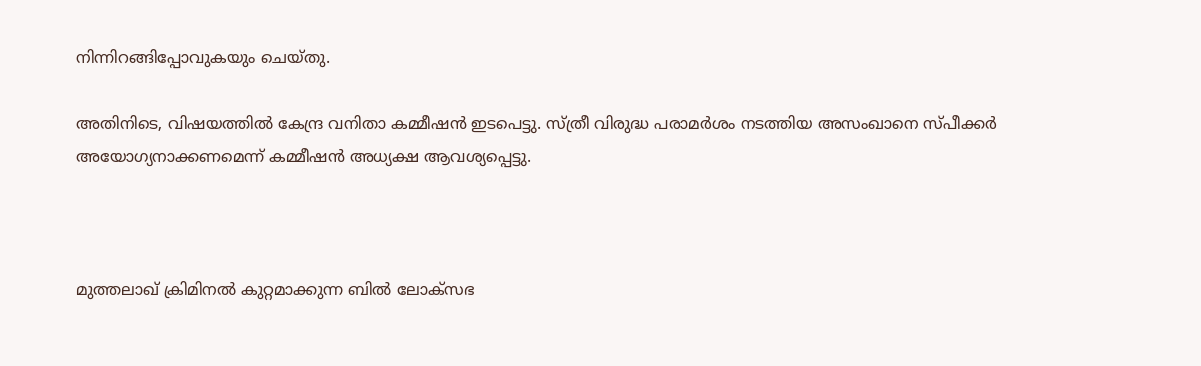നിന്നിറങ്ങിപ്പോവുകയും ചെയ്തു.

അതിനിടെ, വിഷയത്തിൽ കേന്ദ്ര വനിതാ കമ്മീഷന്‍ ഇടപെട്ടു. സ്ത്രീ വിരുദ്ധ പരാമർശം നടത്തിയ അസംഖാനെ സ്പീക്കർ അയോഗ്യനാക്കണമെന്ന് കമ്മീഷന്‍ അധ്യക്ഷ ആവശ്യപ്പെട്ടു.



മുത്തലാഖ് ക്രിമിനല്‍ കുറ്റമാക്കുന്ന ബില്‍ ലോക്‌സഭ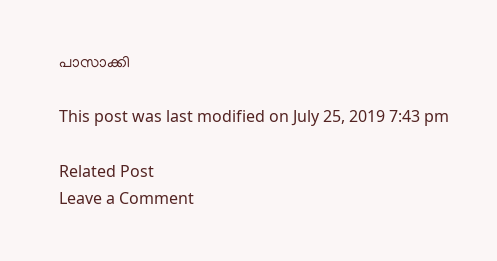പാസാക്കി

This post was last modified on July 25, 2019 7:43 pm

Related Post
Leave a Comment